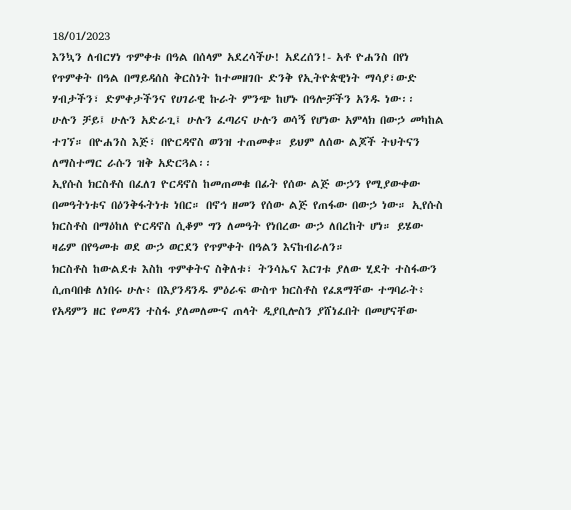18/01/2023
እንኳን ለብርሃነ ጥምቀቱ በዓል በሰላም አደረሳችሁ! አደረሰን!- አቶ ዮሐንስ በየነ
የጥምቀት በዓል በማይዳሰስ ቅርስነት ከተመዘገቡ ድንቅ የኢትዮጵዊነት ማሳያ፣ውድ ሃብታችን፣ ድምቀታችንና የሀገራዊ ኩራት ምንጭ ከሆኑ በዓሎቻችን አንዱ ነው፡፡
ሁሉን ቻይ፤ ሁሉን አድራጊ፤ ሁሉን ፈጣሪና ሁሉን ወሳኝ የሆነው አምላክ በውኃ መካከል ተገኘ። በዮሐንስ እጅ፣ በዮርዳኖስ ወንዝ ተጠመቀ። ይህም ለሰው ልጆች ትህትናን ለማስተማር ራሱን ዝቅ አድርጓል፡፡
ኢየሱስ ክርስቶስ በፈለገ ዮርዳኖስ ከመጠመቁ በፊት የሰው ልጅ ውኃን የሚያውቀው በመዓትነቱና በዕንቅፋትነቱ ነበር። በኖኅ ዘመን የሰው ልጅ የጠፋው በውኃ ነው። ኢየሱስ ክርስቶስ በማዕከለ ዮርዳኖስ ሲቆም ግን ለመዓት የነበረው ውኃ ለበረከት ሆነ። ይሄው ዛሬም በየዓመቱ ወደ ውኃ ወርደን የጥምቀት በዓልን እናከብራለን።
ክርስቶስ ከውልደቱ እስከ ጥምቀትና ስቅለቱ፣ ትንሳኤና እርገቱ ያለው ሂደት ተስፋውን ሲጠባበቁ ለነበሩ ሁሉ፥ በእያንዳንዱ ምዕራፍ ውስጥ ክርስቶስ የፈጸማቸው ተግባራት፥ የአዳምን ዘር የመዳን ተስፋ ያለመለሙና ጠላት ዲያቢሎስን ያሸነፈበት በመሆናቸው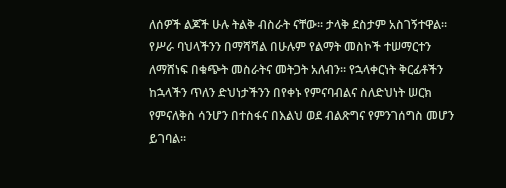ለሰዎች ልጆች ሁሉ ትልቅ ብስራት ናቸው፡፡ ታላቅ ደስታም አስገኝተዋል፡፡
የሥራ ባህላችንን በማሻሻል በሁሉም የልማት መስኮች ተሠማርተን ለማሸነፍ በቁጭት መስራትና መትጋት አለብን። የኋላቀርነት ቅርፊቶችን ከኋላችን ጥለን ድህነታችንን በየቀኑ የምናባብልና ስለድህነት ሠርክ የምናለቅስ ሳንሆን በተስፋና በእልህ ወደ ብልጽግና የምንገሰግስ መሆን ይገባል፡፡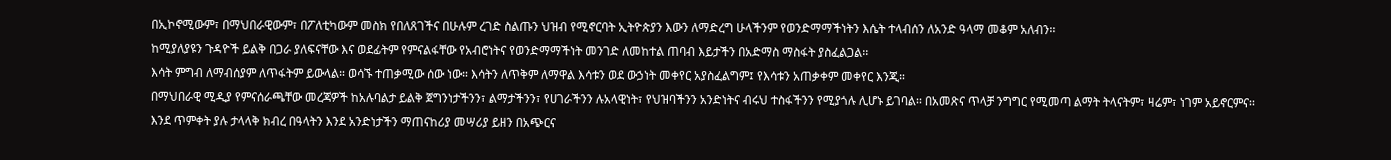በኢኮኖሚውም፣ በማህበራዊውም፣ በፖለቲካውም መስክ የበለጸገችና በሁሉም ረገድ ስልጡን ህዝብ የሚኖርባት ኢትዮጵያን እውን ለማድረግ ሁላችንም የወንድማማችነትን እሴት ተላብሰን ለአንድ ዓላማ መቆም አለብን፡፡
ከሚያለያዩን ጉዳዮች ይልቅ በጋራ ያለፍናቸው እና ወደፊትም የምናልፋቸው የአብሮነትና የወንድማማችነት መንገድ ለመከተል ጠባብ እይታችን በአድማስ ማስፋት ያስፈልጋል፡፡
እሳት ምግብ ለማብሰያም ለጥፋትም ይውላል። ወሳኙ ተጠቃሚው ሰው ነው። እሳትን ለጥቅም ለማዋል እሳቱን ወደ ውኃነት መቀየር አያስፈልግም፤ የእሳቱን አጠቃቀም መቀየር እንጂ።
በማህበራዊ ሚዲያ የምናሰራጫቸው መረጃዎች ከአሉባልታ ይልቅ ጀግንነታችንን፣ ልማታችንን፣ የሀገራችንን ሉአላዊነት፣ የህዝባችንን አንድነትና ብሩህ ተስፋችንን የሚያጎሉ ሊሆኑ ይገባል፡፡ በአመጽና ጥላቻ ንግግር የሚመጣ ልማት ትላናትም፣ ዛሬም፣ ነገም አይኖርምና፡፡
እንደ ጥምቀት ያሉ ታላላቅ ክብረ በዓላትን እንደ አንድነታችን ማጠናከሪያ መሣሪያ ይዘን በአጭርና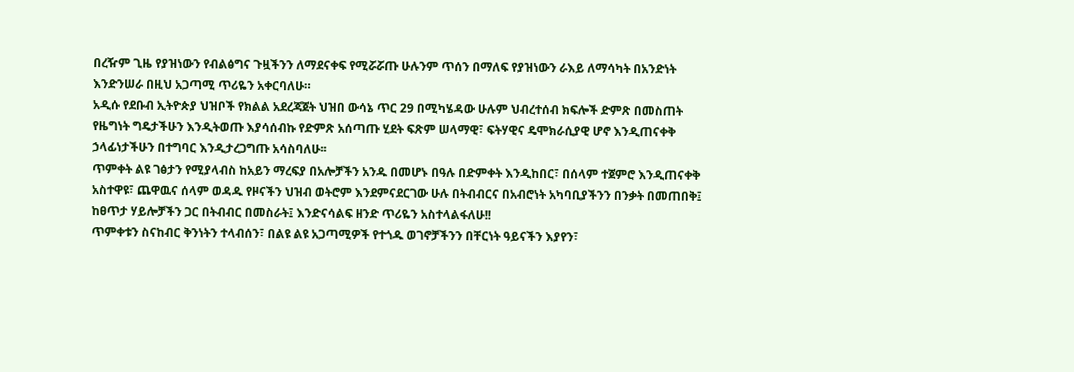በረዥም ጊዜ የያዝነውን የብልፅግና ጉዟችንን ለማደናቀፍ የሚሯሯጡ ሁሉንም ጥሰን በማለፍ የያዝነውን ራእይ ለማሳካት በአንድነት እንድንሠራ በዚህ አጋጣሚ ጥሪዬን አቀርባለሁ።
አዲሱ የደቡብ ኢትዮጵያ ህዝቦች የክልል አደረጃጀት ህዝበ ውሳኔ ጥር 29 በሚካሄዳው ሁሉም ህብረተሰብ ክፍሎች ድምጽ በመስጠት የዜግነት ግዴታችሁን እንዲትወጡ እያሳሰብኩ የድምጽ አሰጣጡ ሂደት ፍጽም ሠላማዊ፣ ፍትሃዊና ዴሞክራሲያዊ ሆኖ እንዲጠናቀቅ ኃላፊነታችሁን በተግባር እንዲታረጋግጡ አሳስባለሁ፡፡
ጥምቀት ልዩ ገፅታን የሚያላብስ ከአይን ማረፍያ በአሎቻችን አንዱ በመሆኑ በዓሉ በድምቀት እንዲከበር፣ በሰላም ተጀምሮ እንዲጠናቀቅ አስተዋዩ፣ ጨዋዉና ሰላም ወዳዱ የዞናችን ህዝብ ወትሮም እንደምናደርገው ሁሉ በትብብርና በአብሮነት አካባቢያችንን በንቃት በመጠበቅ፤ ከፀጥታ ሃይሎቻችን ጋር በትብብር በመስራት፤ እንድናሳልፍ ዘንድ ጥሪዬን አስተላልፋለሁ!!
ጥምቀቱን ስናከብር ቅንነትን ተላብሰን፣ በልዩ ልዩ አጋጣሚዎች የተጎዱ ወገኖቻችንን በቸርነት ዓይናችን እያየን፣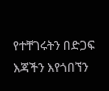የተቸገሩትን በድጋፍ እጃችን እየጎበኘን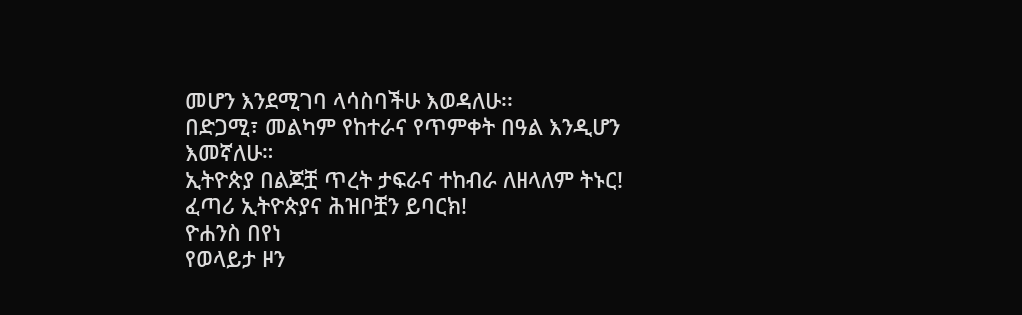መሆን እንደሚገባ ላሳስባችሁ እወዳለሁ፡፡
በድጋሚ፣ መልካም የከተራና የጥምቀት በዓል እንዲሆን እመኛለሁ።
ኢትዮጵያ በልጆቿ ጥረት ታፍራና ተከብራ ለዘላለም ትኑር!
ፈጣሪ ኢትዮጵያና ሕዝቦቿን ይባርክ!
ዮሐንስ በየነ
የወላይታ ዞን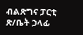ብልጽግና ፓርቲ ጽ/ቤት ኃላፊ